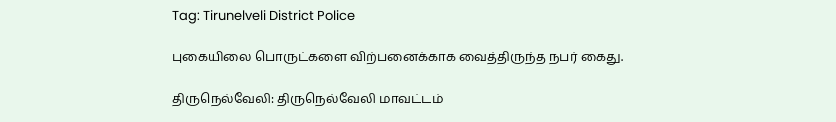Tag: Tirunelveli District Police

புகையிலை பொருட்களை விற்பனைக்காக வைத்திருந்த நபர்‌ கைது.

திருநெல்வேலி: திருநெல்வேலி மாவட்டம்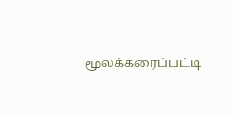மூலக்கரைப்பட்டி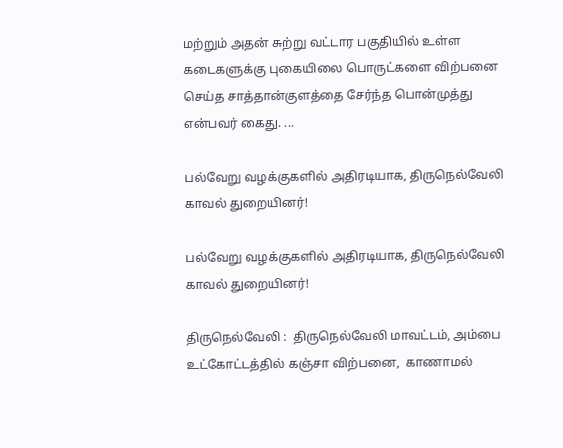மற்றும் அதன் சுற்று வட்டார பகுதியில் உள்ள கடைகளுக்கு புகையிலை பொருட்களை விற்பனை செய்த சாத்தான்குளத்தை சேர்ந்த பொன்முத்து என்பவர் கைது. ...

பல்வேறு வழக்குகளில் அதிரடியாக, திருநெல்வேலி காவல் துறையினர்!

பல்வேறு வழக்குகளில் அதிரடியாக, திருநெல்வேலி காவல் துறையினர்!

திருநெல்வேலி :  திருநெல்வேலி மாவட்டம், அம்பை உட்கோட்டத்தில் கஞ்சா விற்பனை,  காணாமல்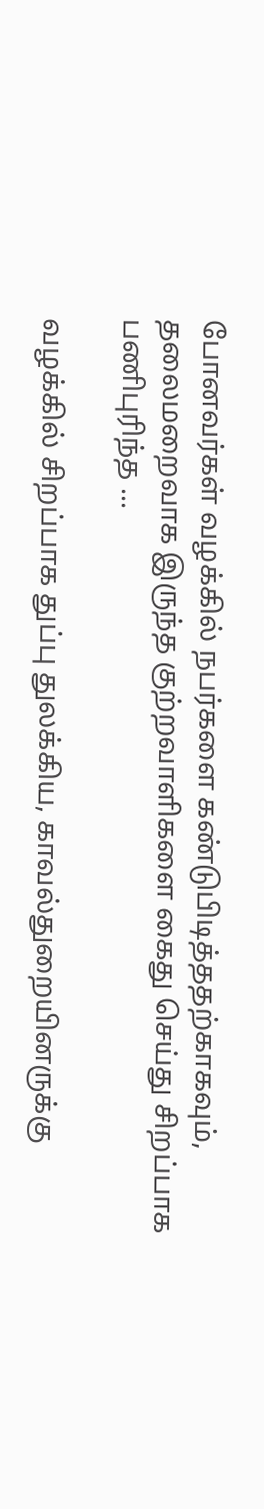போனவர்கள் வழக்கில் நபர்களை கண்டுபிடித்ததற்காகவும், தலைமறைவாக இருந்த குற்றவாளிகளை கைது செய்து சிறப்பாக பணிபுரிந்த ...

வழக்கில் சிறப்பாக துப்பு துலக்கிய, காவல்துறையினருக்கு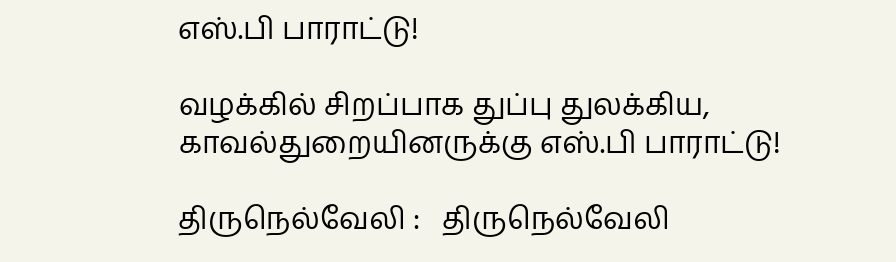எஸ்.பி பாராட்டு!

வழக்கில் சிறப்பாக துப்பு துலக்கிய, காவல்துறையினருக்கு எஸ்.பி பாராட்டு!

திருநெல்வேலி :   திருநெல்வேலி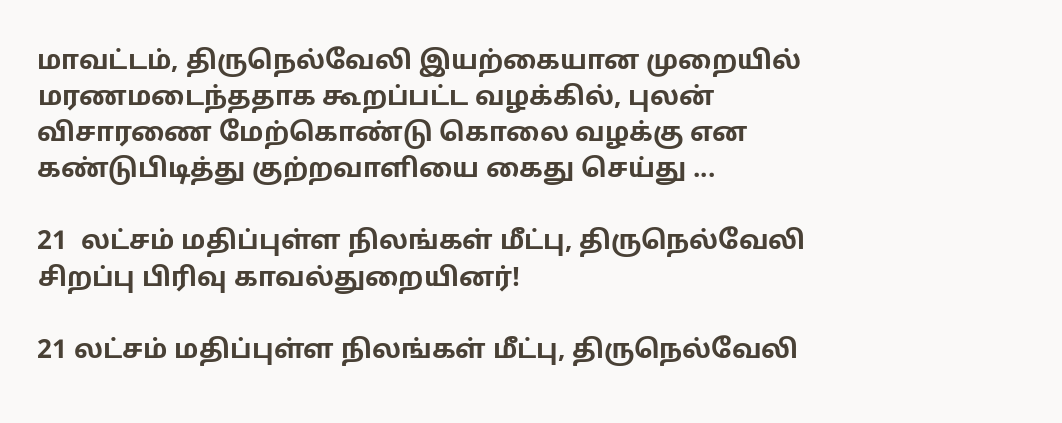மாவட்டம், திருநெல்வேலி இயற்கையான முறையில் மரணமடைந்ததாக கூறப்பட்ட வழக்கில், புலன் விசாரணை மேற்கொண்டு கொலை வழக்கு என கண்டுபிடித்து குற்றவாளியை கைது செய்து ...

21  லட்சம் மதிப்புள்ள நிலங்கள் மீட்பு, திருநெல்வேலி சிறப்பு பிரிவு காவல்துறையினர்!

21 லட்சம் மதிப்புள்ள நிலங்கள் மீட்பு, திருநெல்வேலி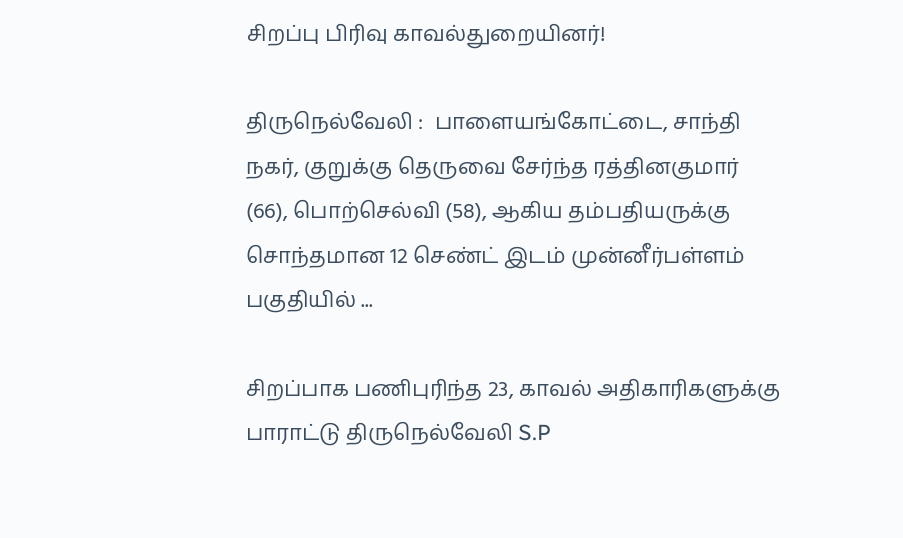சிறப்பு பிரிவு காவல்துறையினர்!

திருநெல்வேலி :  பாளையங்கோட்டை, சாந்தி நகர், குறுக்கு தெருவை சேர்ந்த ரத்தினகுமார் (66), பொற்செல்வி (58), ஆகிய தம்பதியருக்கு சொந்தமான 12 செண்ட் இடம் முன்னீர்பள்ளம் பகுதியில் ...

சிறப்பாக பணிபுரிந்த 23, காவல் அதிகாரிகளுக்கு பாராட்டு திருநெல்வேலி S.P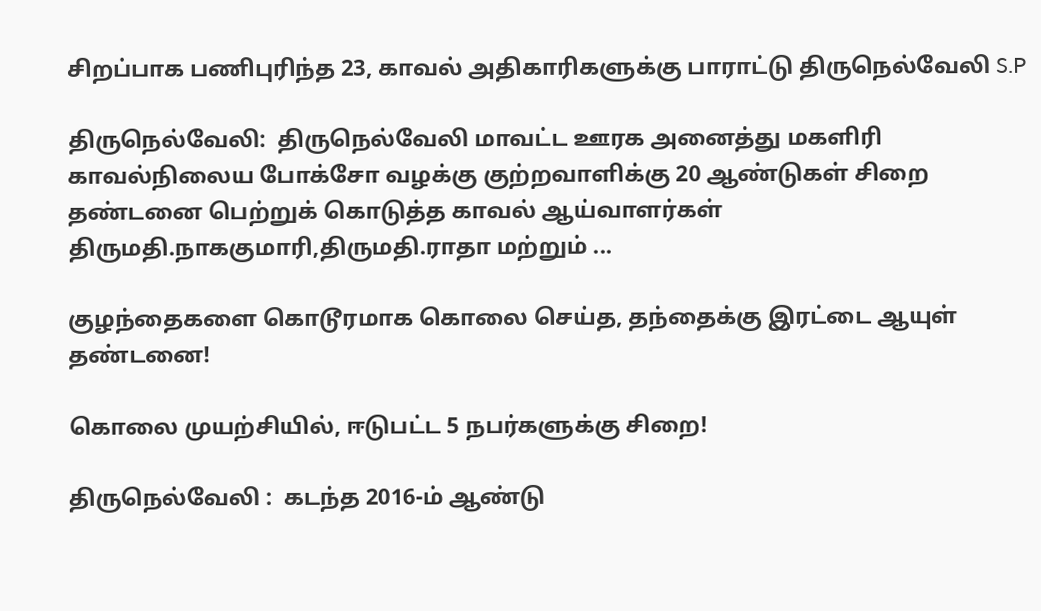சிறப்பாக பணிபுரிந்த 23, காவல் அதிகாரிகளுக்கு பாராட்டு திருநெல்வேலி S.P

திருநெல்வேலி:  திருநெல்வேலி மாவட்ட ஊரக அனைத்து மகளிரி காவல்நிலைய போக்சோ வழக்கு குற்றவாளிக்கு 20 ஆண்டுகள் சிறை தண்டனை பெற்றுக் கொடுத்த காவல் ஆய்வாளர்கள் திருமதி.நாககுமாரி,திருமதி.ராதா மற்றும் ...

குழந்தைகளை கொடூரமாக கொலை செய்த, தந்தைக்கு இரட்டை ஆயுள் தண்டனை!

கொலை முயற்சியில், ஈடுபட்ட 5 நபர்களுக்கு சிறை!

திருநெல்வேலி :  கடந்த 2016-ம் ஆண்டு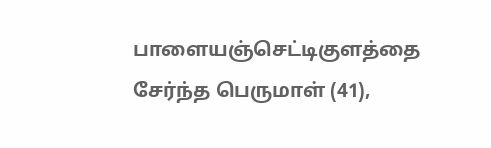பாளையஞ்செட்டிகுளத்தை சேர்ந்த பெருமாள் (41),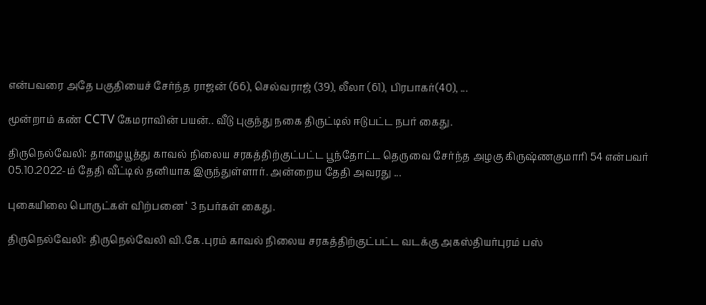என்பவரை அதே பகுதியைச் சேர்ந்த ராஜன் (66), செல்வராஜ் (39), லீலா (61), பிரபாகர்(40), ...

மூன்றாம் கண் CCTV கேமராவின் பயன்.. வீடு புகுந்து நகை திருட்டில் ஈடுபட்ட நபர் கைது.

திருநெல்வேலி: தாழையூத்து காவல் நிலைய சரகத்திற்குட்பட்ட பூந்தோட்ட தெருவை சேர்ந்த அழகு கிருஷ்ணகுமாரி 54 என்பவர் 05.10.2022-ம் தேதி வீட்டில் தனியாக இருந்துள்ளார். அன்றைய தேதி அவரது ...

புகையிலை பொருட்கள் விற்பனை ‘ 3 நபர்கள் கைது.

திருநெல்வேலி: திருநெல்வேலி வி.கே.புரம் காவல் நிலைய சரகத்திற்குட்பட்ட வடக்கு அகஸ்தியர்புரம் பஸ்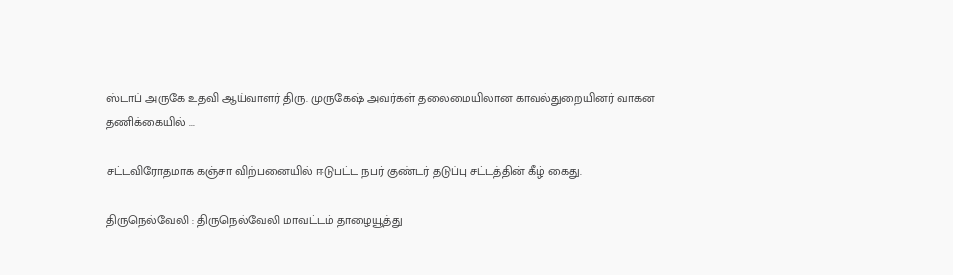ஸ்டாப் அருகே உதவி ஆய்வாளர் திரு. முருகேஷ் அவர்கள் தலைமையிலான காவல்துறையினர் வாகன தணிக்கையில் ...

சட்டவிரோதமாக கஞ்சா விற்பனையில் ஈடுபட்ட நபர் குண்டர் தடுப்பு சட்டத்தின் கீழ் கைது.

திருநெல்வேலி : திருநெல்வேலி மாவட்டம் தாழையூத்து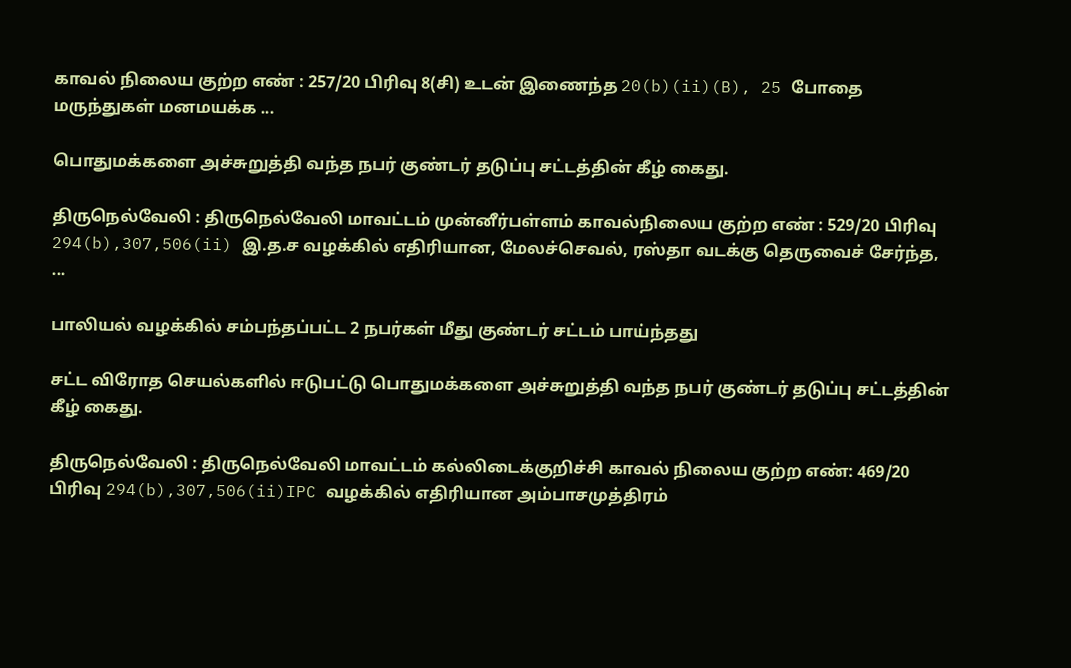காவல் நிலைய குற்ற எண் : 257/20 பிரிவு 8(சி) உடன் இணைந்த 20(b)(ii)(B), 25 போதை மருந்துகள் மனமயக்க ...

பொதுமக்களை அச்சுறுத்தி வந்த நபர் குண்டர் தடுப்பு சட்டத்தின் கீழ் கைது.

திருநெல்வேலி : திருநெல்வேலி மாவட்டம் முன்னீர்பள்ளம் காவல்நிலைய குற்ற எண் : 529/20 பிரிவு 294(b),307,506(ii) இ.த.ச வழக்கில் எதிரியான, மேலச்செவல், ரஸ்தா வடக்கு தெருவைச் சேர்ந்த, ...

பாலியல் வழக்கில் சம்பந்தப்பட்ட 2 நபர்கள் மீது குண்டர் சட்டம் பாய்ந்தது

சட்ட விரோத செயல்களில் ஈடுபட்டு பொதுமக்களை அச்சுறுத்தி வந்த நபர் குண்டர் தடுப்பு சட்டத்தின் கீழ் கைது.

திருநெல்வேலி : திருநெல்வேலி மாவட்டம் கல்லிடைக்குறிச்சி காவல் நிலைய குற்ற எண்: 469/20 பிரிவு 294(b),307,506(ii)IPC வழக்கில் எதிரியான அம்பாசமுத்திரம்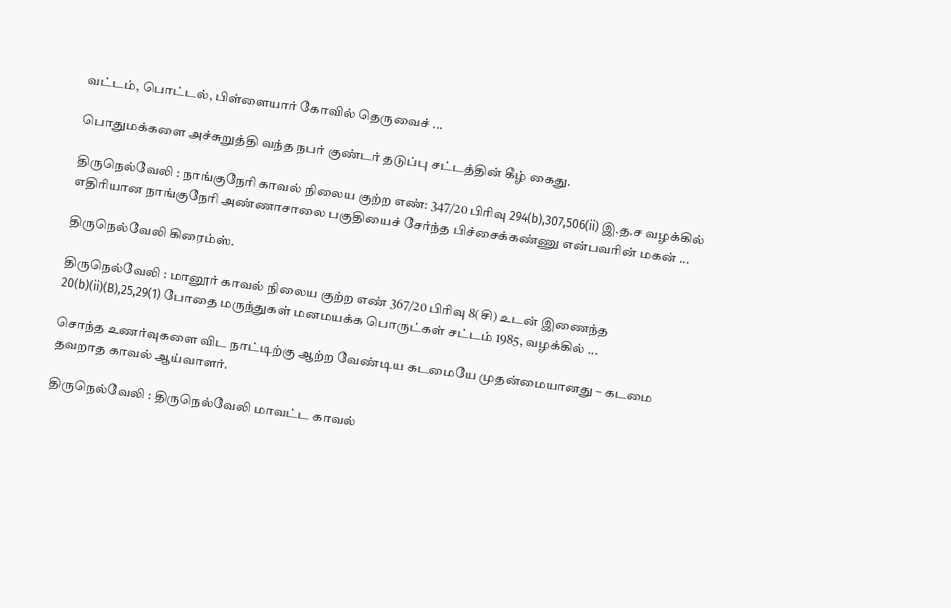வட்டம், பொட்டல், பிள்ளையார் கோவில் தெருவைச் ...

பொதுமக்களை அச்சுறுத்தி வந்த நபர் குண்டர் தடுப்பு சட்டத்தின் கீழ் கைது.

திருநெல்வேலி : நாங்குநேரி காவல் நிலைய குற்ற எண்: 347/20 பிரிவு 294(b),307,506(ii) இ.த.ச வழக்கில் எதிரியான நாங்குநேரி அண்ணாசாலை பகுதியைச் சேர்ந்த பிச்சைக்கண்ணு என்பவரின் மகன் ...

திருநெல்வேலி கிரைம்ஸ்.

திருநெல்வேலி : மானூர் காவல் நிலைய குற்ற எண் 367/20 பிரிவு 8(சி) உடன் இணைந்த 20(b)(ii)(B),25,29(1) போதை மருந்துகள் மனமயக்க பொருட்கள் சட்டம் 1985, வழக்கில் ...

சொந்த உணர்வுகளை விட நாட்டிற்கு ஆற்ற வேண்டிய கடமையே முதன்மையானது – கடமை தவறாத காவல் ஆய்வாளர்.

திருநெல்வேலி : திருநெல்வேலி மாவட்ட காவல்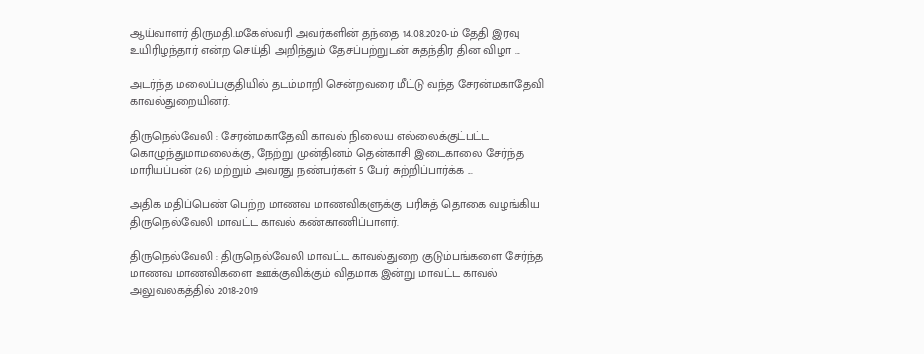ஆய்வாளர் திருமதி.மகேஸ்வரி அவர்களின் தந்தை 14.08.2020-ம் தேதி இரவு உயிரிழந்தார் என்ற செய்தி அறிந்தும் தேசப்பற்றுடன் சுதந்திர தின விழா ...

அடர்ந்த மலைப்பகுதியில் தடம்மாறி சென்றவரை மீட்டு வந்த சேரன்மகாதேவி காவல்துறையினர்.

திருநெல்வேலி : சேரன்மகாதேவி காவல் நிலைய எல்லைக்குட்பட்ட கொழுந்துமாமலைக்கு, நேற்று முன்தினம் தென்காசி இடைகாலை சேர்ந்த மாரியப்பன் (26) மற்றும் அவரது நண்பர்கள் 5 பேர் சுற்றிப்பார்க்க ...

அதிக மதிப்பெண் பெற்ற மாணவ மாணவிகளுக்கு பரிசுத் தொகை வழங்கிய திருநெல்வேலி மாவட்ட காவல் கண்காணிப்பாளர்.

திருநெல்வேலி : திருநெல்வேலி மாவட்ட காவல்துறை குடும்பங்களை சேர்ந்த மாணவ மாணவிகளை ஊக்குவிக்கும் விதமாக இன்று மாவட்ட காவல் அலுவலகத்தில் 2018-2019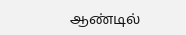ஆண்டில்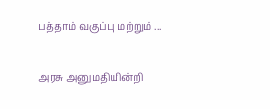பத்தாம் வகுப்பு மற்றும் ...

அரசு அனுமதியின்றி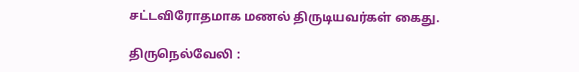சட்டவிரோதமாக மணல் திருடியவர்கள் கைது.

திருநெல்வேலி :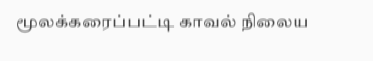மூலக்கரைப்பட்டி காவல் நிலைய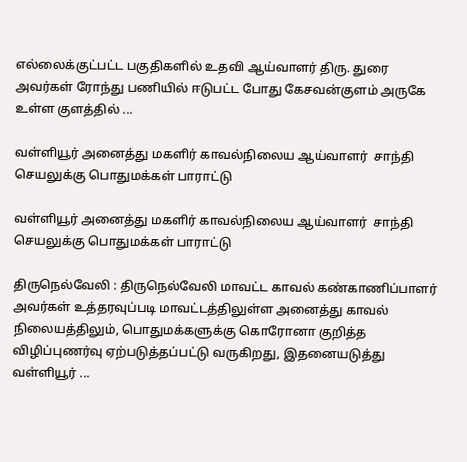எல்லைக்குட்பட்ட பகுதிகளில் உதவி ஆய்வாளர் திரு. துரை அவர்கள் ரோந்து பணியில் ஈடுபட்ட போது கேசவன்குளம் அருகே உள்ள குளத்தில் ...

வள்ளியூர் அனைத்து மகளிர் காவல்நிலைய ஆய்வாளர்  சாந்தி செயலுக்கு பொதுமக்கள் பாராட்டு

வள்ளியூர் அனைத்து மகளிர் காவல்நிலைய ஆய்வாளர்  சாந்தி செயலுக்கு பொதுமக்கள் பாராட்டு

திருநெல்வேலி : திருநெல்வேலி மாவட்ட காவல் கண்காணிப்பாளர் அவர்கள் உத்தரவுப்படி மாவட்டத்திலுள்ள அனைத்து காவல் நிலையத்திலும், பொதுமக்களுக்கு கொரோனா குறித்த விழிப்புணர்வு ஏற்படுத்தப்பட்டு வருகிறது, இதனையடுத்து வள்ளியூர் ...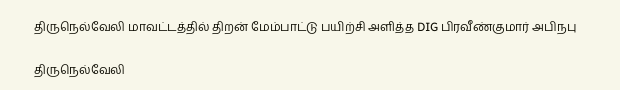திருநெல்வேலி மாவட்டத்தில் திறன் மேம்பாட்டு பயிற்சி அளித்த DIG பிரவீண்குமார் அபிநபு

திருநெல்வேலி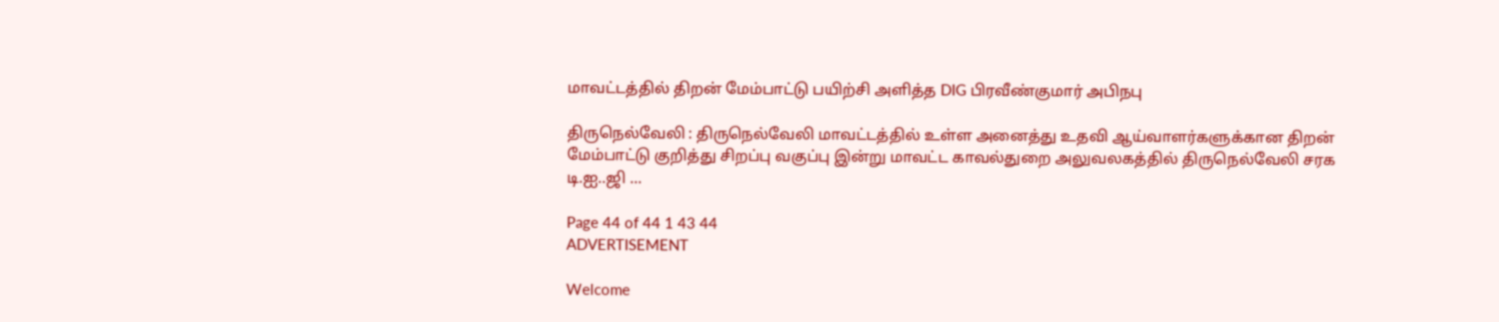மாவட்டத்தில் திறன் மேம்பாட்டு பயிற்சி அளித்த DIG பிரவீண்குமார் அபிநபு

திருநெல்வேலி : திருநெல்வேலி மாவட்டத்தில் உள்ள அனைத்து உதவி ஆய்வாளர்களுக்கான திறன் மேம்பாட்டு குறித்து சிறப்பு வகுப்பு இன்று மாவட்ட காவல்துறை அலுவலகத்தில் திருநெல்வேலி சரக டி.ஐ..ஜி ...

Page 44 of 44 1 43 44
ADVERTISEMENT

Welcome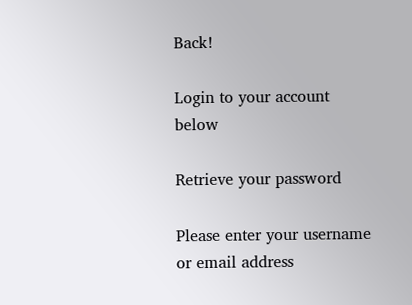Back!

Login to your account below

Retrieve your password

Please enter your username or email address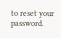to reset your password.